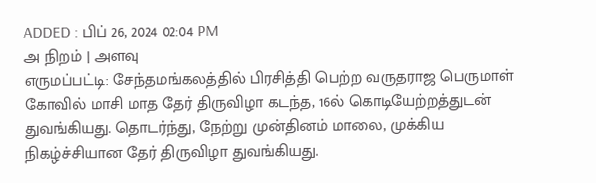ADDED : பிப் 26, 2024 02:04 PM
அ நிறம் | அளவு
எருமப்பட்டி: சேந்தமங்கலத்தில் பிரசித்தி பெற்ற வருதராஜ பெருமாள் கோவில் மாசி மாத தேர் திருவிழா கடந்த, 16ல் கொடியேற்றத்துடன் துவங்கியது. தொடர்ந்து, நேற்று முன்தினம் மாலை, முக்கிய நிகழ்ச்சியான தேர் திருவிழா துவங்கியது.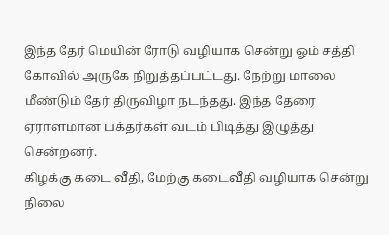இந்த தேர் மெயின் ரோடு வழியாக சென்று ஓம் சத்தி கோவில் அருகே நிறுத்தப்பட்டது. நேற்று மாலை மீண்டும் தேர் திருவிழா நடந்தது. இந்த தேரை ஏராளமான பக்தர்கள் வடம் பிடித்து இழுத்து சென்றனர்.
கிழக்கு கடை வீதி, மேற்கு கடைவீதி வழியாக சென்று நிலை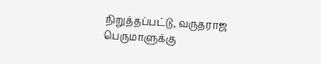நிறுத்தப்பட்டு, வருதராஜ பெருமாளுக்கு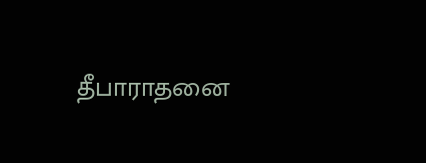தீபாராதனை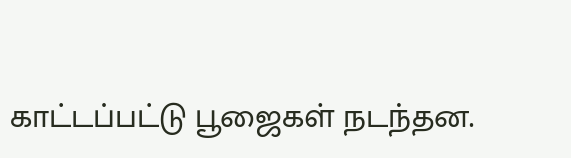காட்டப்பட்டு பூஜைகள் நடந்தன.